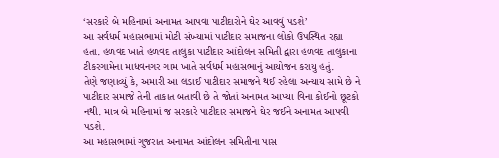‘સરકારે બે મહિનામાં અનામત આપવા પાટીદારોને ઘેર આવવું પડશે’
આ સર્વધર્મ મહાસભામાં મોટી સંખ્યામાં પાટીદાર સમાજના લોકો ઉપસ્થિત રહ્યા હતા. હળવદ ખાતે હળવદ તાલુકા પાટીદાર આંદોલન સમિતી દ્વારા હળવદ તાલુકાના ટીકરગામેના માધવનગર ગામ ખાતે સર્વધર્મ મહાસભાનું આયોજન કરાયુ હતું.
તેણે જણાવ્યું કે, અમારી આ લડાઈ પાટીદાર સમાજને થઈ રહેલા અન્યાય સામે છે ને પાટીદાર સમાજે તેની તાકાત બતાવી છે તે જોતાં અનામત આપ્યા વિના કોઈનો છૂટકો નથી. માત્ર બે મહિનામાં જ સરકારે પાટીદાર સમાજને ઘેર જઈને અનામત આપવી પડશે.
આ મહાસભામાં ગુજરાત અનામત આંદોલન સમિતીના પાસ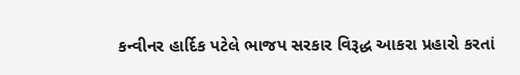કન્વીનર હાર્દિક પટેલે ભાજપ સરકાર વિરૂદ્ધ આકરા પ્રહારો કરતાં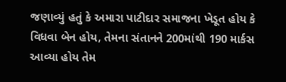જણાવ્યું હતું કે અમારા પાટીદાર સમાજના ખેડૂત હોય કે વિધવા બેન હોય, તેમના સંતાનને 200માંથી 190 માર્કસ આવ્યા હોય તેમ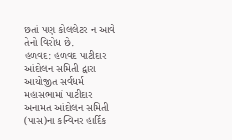છતાં પણ કોલલેટર ન આવે તેનો વિરોધ છે.
હળવદ: હળવદ પાટીદાર આંદોલન સમિતી દ્વારા આયોજીત સર્વધર્મ મહાસભામાં પાટીદાર અનામત આંદોલન સમિતી (પાસ)ના કન્વિનર હાર્દિક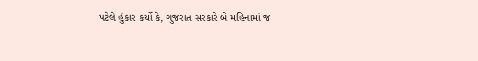પટેલે હુંકાર કર્યો કે, ગુજરાત સરકારે બે મહિનામાં જ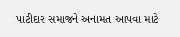પાટીદાર સમાજને અનામત આપવા માટે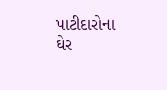પાટીદારોના ઘેર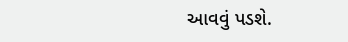આવવું પડશે.